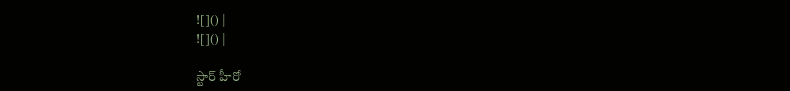![]() |
![]() |

స్టార్ హీరో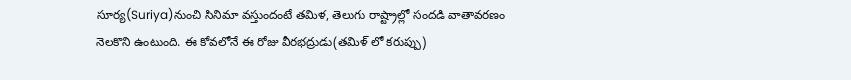సూర్య(Suriya)నుంచి సినిమా వస్తుందంటే తమిళ, తెలుగు రాష్ట్రాల్లో సందడి వాతావరణం నెలకొని ఉంటుంది. ఈ కోవలోనే ఈ రోజు వీరభద్రుడు(తమిళ్ లో కరుప్పు)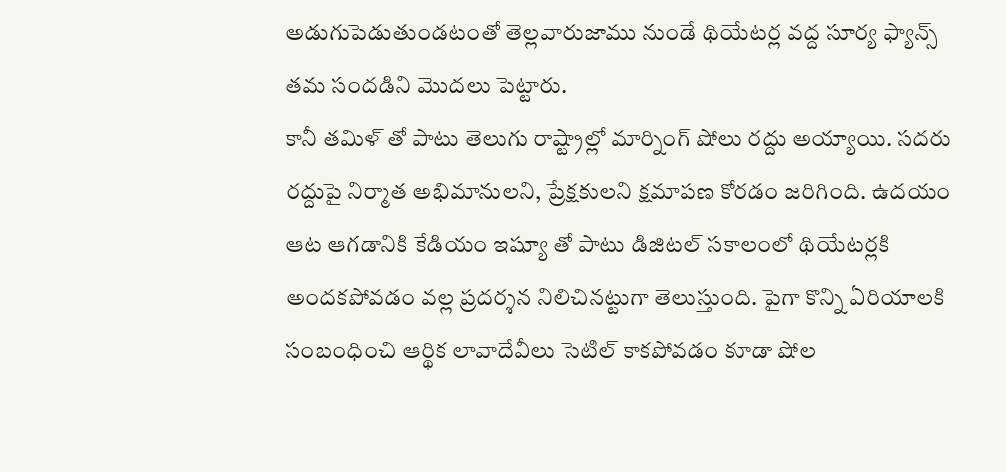అడుగుపెడుతుండటంతో తెల్లవారుజాము నుండే థియేటర్ల వద్ద సూర్య ఫ్యాన్స్ తమ సందడిని మొదలు పెట్టారు.
కానీ తమిళ్ తో పాటు తెలుగు రాష్ట్రాల్లో మార్నింగ్ షోలు రద్దు అయ్యాయి. సదరు రద్దుపై నిర్మాత అభిమానులని, ప్రేక్షకులని క్షమాపణ కోరడం జరిగింది. ఉదయం ఆట ఆగడానికి కేడియం ఇష్యూ తో పాటు డిజిటల్ సకాలంలో థియేటర్లకి అందకపోవడం వల్ల ప్రదర్శన నిలిచినట్టుగా తెలుస్తుంది. పైగా కొన్ని ఏరియాలకి సంబంధించి ఆర్థిక లావాదేవీలు సెటిల్ కాకపోవడం కూడా షోల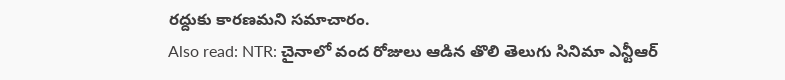రద్దుకు కారణమని సమాచారం.
Also read: NTR: చైనాలో వంద రోజులు ఆడిన తొలి తెలుగు సినిమా ఎన్టీఆర్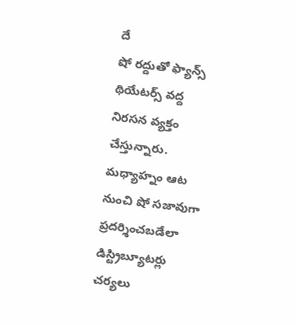దే
షో రద్దుతో ఫ్యాన్స్ థియేటర్స్ వద్ద నిరసన వ్యక్తం చేస్తున్నారు. మధ్యాహ్నం ఆట నుంచి షో సజావుగా ప్రదర్శించబడేలా డిస్ట్రిబ్యూటర్లు చర్యలు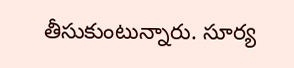తీసుకుంటున్నారు. సూర్య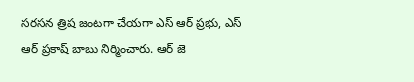సరసన త్రిష జంటగా చేయగా ఎస్ ఆర్ ప్రభు, ఎస్ ఆర్ ప్రకాష్ బాబు నిర్మించారు. ఆర్ జె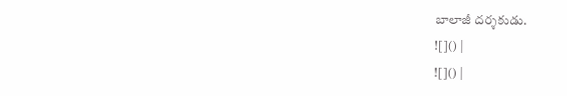బాలాజీ దర్శకుడు.
![]() |
![]() |